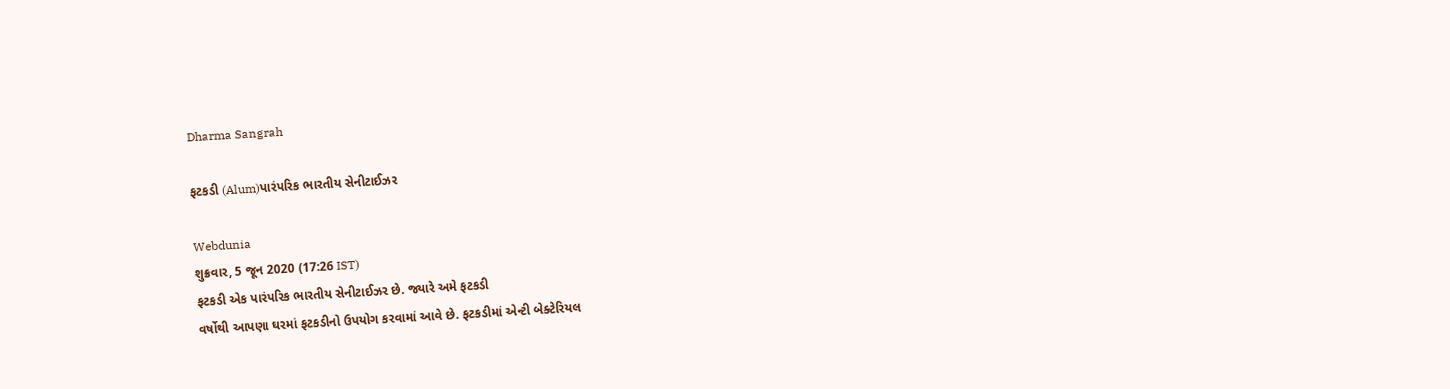Dharma Sangrah

ફટકડી (Alum)પારંપરિક ભારતીય સેનીટાઈઝર

Webdunia
શુક્રવાર, 5 જૂન 2020 (17:26 IST)
ફટકડી એક પારંપરિક ભારતીય સેનીટાઈઝર છે. જ્યારે અમે ફટકડી
વર્ષોથી આપણા ઘરમાં ફટકડીનો ઉપયોગ કરવામાં આવે છે. ફટકડીમાં એન્ટી બેક્ટેરિયલ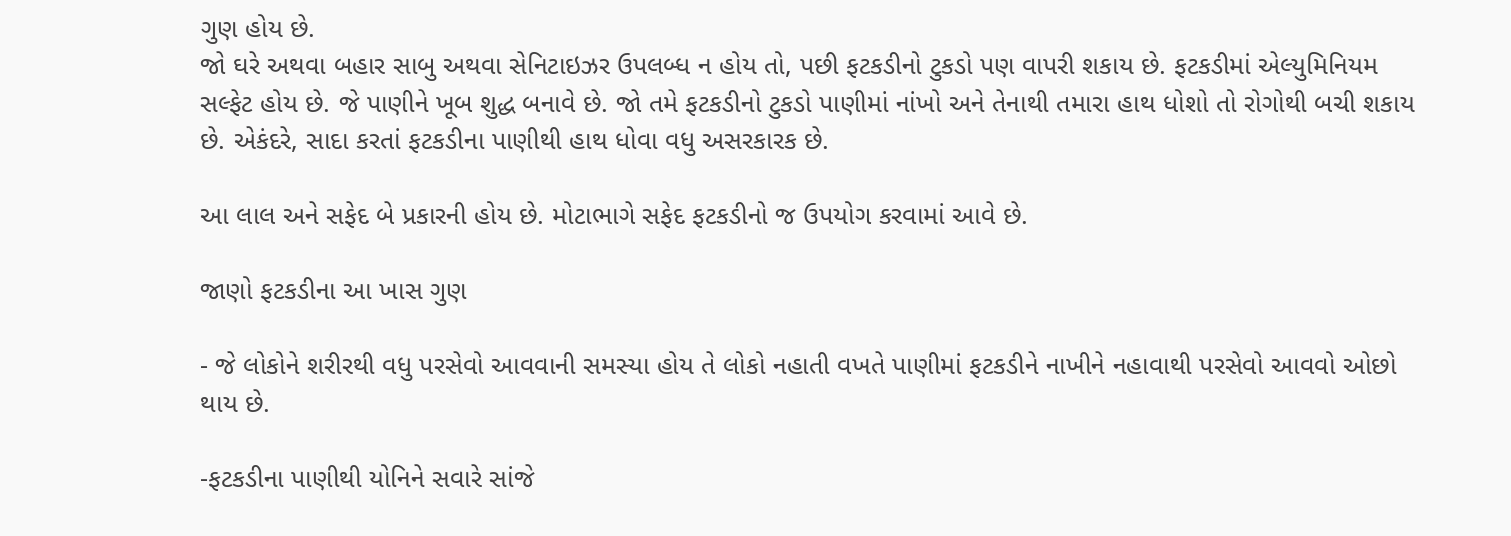ગુણ હોય છે.
જો ઘરે અથવા બહાર સાબુ અથવા સેનિટાઇઝર ઉપલબ્ધ ન હોય તો, પછી ફટકડીનો ટુકડો પણ વાપરી શકાય છે. ફટકડીમાં એલ્યુમિનિયમ સલ્ફેટ હોય છે. જે પાણીને ખૂબ શુદ્ધ બનાવે છે. જો તમે ફટકડીનો ટુકડો પાણીમાં નાંખો અને તેનાથી તમારા હાથ ધોશો તો રોગોથી બચી શકાય છે. એકંદરે, સાદા કરતાં ફટકડીના પાણીથી હાથ ધોવા વધુ અસરકારક છે.

આ લાલ અને સફેદ બે પ્રકારની હોય છે. મોટાભાગે સફેદ ફટકડીનો જ ઉપયોગ કરવામાં આવે છે.

જાણો ફટકડીના આ ખાસ ગુણ

- જે લોકોને શરીરથી વધુ પરસેવો આવવાની સમસ્યા હોય તે લોકો નહાતી વખતે પાણીમાં ફટકડીને નાખીને નહાવાથી પરસેવો આવવો ઓછો થાય છે.

-ફટકડીના પાણીથી યોનિને સવારે સાંજે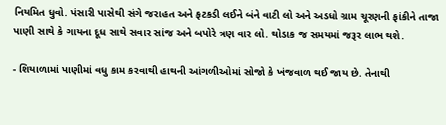નિયમિત ધુવો. પંસારી પાસેથી સંગે જરાહત અને ફટકડી લઈને બંને વાટી લો અને અડધો ગ્રામ ચૂરણની ફાંકીને તાજા પાણી સાથે કે ગાયના દૂધ સાથે સવાર સાંજ અને બપોરે ત્રણ વાર લો. થોડાક જ સમયમાં જરૂર લાભ થશે.

- શિયાળામાં પાણીમાં વધુ કામ કરવાથી હાથની આંગળીઓમાં સોજો કે ખંજવાળ થઈ જાય છે. તેનાથી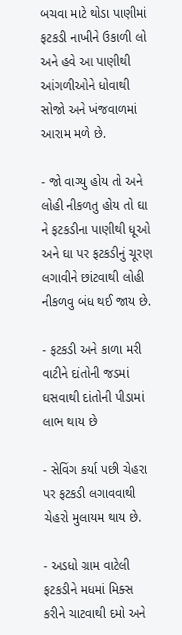બચવા માટે થોડા પાણીમાં ફટકડી નાખીને ઉકાળી લો અને હવે આ પાણીથી આંગળીઓને ધોવાથી સોજો અને ખંજવાળમાં આરામ મળે છે.

- જો વાગ્યુ હોય તો અને લોહી નીકળતુ હોય તો ઘા ને ફટકડીના પાણીથી ધૂઓ અને ઘા પર ફટકડીનું ચૂરણ લગાવીને છાંટવાથી લોહી નીકળવુ બંધ થઈ જાય છે.

- ફટકડી અને કાળા મરી વાટીને દાંતોની જડમાં ઘસવાથી દાંતોની પીડામાં લાભ થાય છે

- સેવિંગ કર્યા પછી ચેહરા પર ફટકડી લગાવવાથી ચેહરો મુલાયમ થાય છે.

- અડધો ગ્રામ વાટેલી ફટકડીને મધમાં મિક્સ કરીને ચાટવાથી દમો અને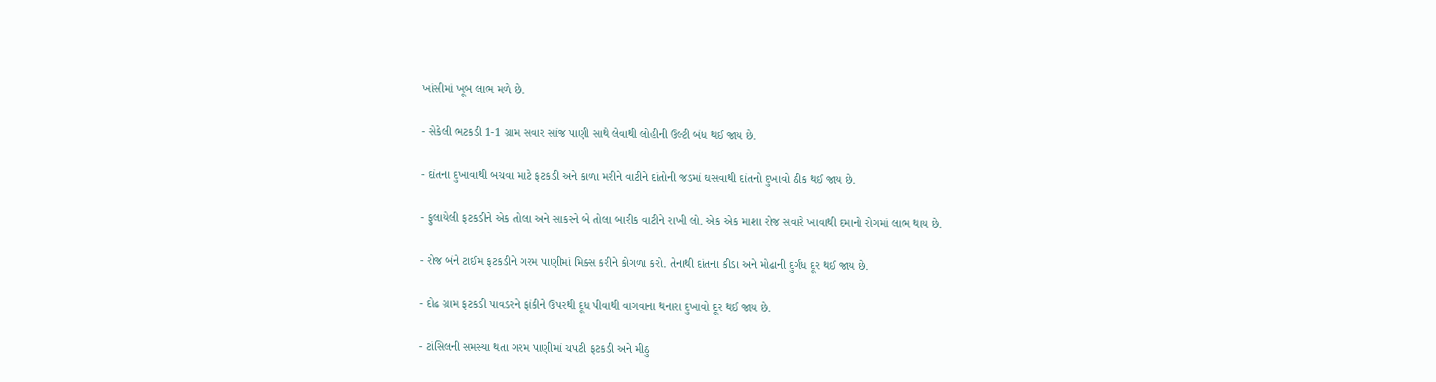ખાંસીમાં ખૂબ લાભ મળે છે.

- સેકેલી ભટકડી 1-1 ગ્રામ સવાર સાંજ પાણી સાથે લેવાથી લોહીની ઉલ્ટી બંધ થઈ જાય છે.

- દાંતના દુખાવાથી બચવા માટે ફટકડી અને કાળા મરીને વાટીને દાંતોની જડમાં ઘસવાથી દાંતનો દુખાવો ઠીક થઈ જાય છે.

- ફુલાયેલી ફટકડીને એક તોલા અને સાકરને બે તોલા બારીક વાટીને રાખી લો. એક એક માશા રોજ સવારે ખાવાથી દમાનો રોગમાં લાભ થાય છે.

- રોજ બંને ટાઈમ ફટકડીને ગરમ પાણીમાં મિક્સ કરીને કોગળા કરો. તેનાથી દાંતના કીડા અને મોઢાની દુર્ગંધ દૂર થઈ જાય છે.

- દોઢ ગ્રામ ફટકડી પાવડરને ફાંકીને ઉપરથી દૂધ પીવાથી વાગવાના થનારા દુખાવો દૂર થઈ જાય છે.

- ટાંસિલની સમસ્યા થતા ગરમ પાણીમાં ચપટી ફટકડી અને મીઠુ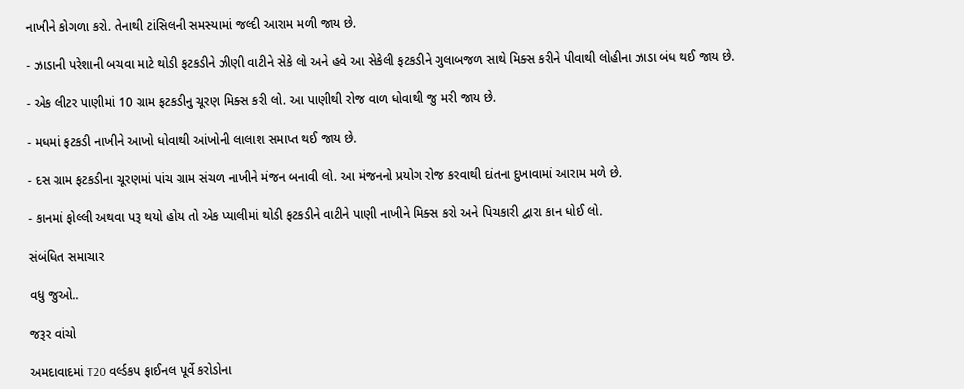નાખીને કોગળા કરો. તેનાથી ટાંસિલની સમસ્યામાં જલ્દી આરામ મળી જાય છે.

- ઝાડાની પરેશાની બચવા માટે થોડી ફટકડીને ઝીણી વાટીને સેકે લો અને હવે આ સેકેલી ફટકડીને ગુલાબજળ સાથે મિક્સ કરીને પીવાથી લોહીના ઝાડા બંધ થઈ જાય છે.

- એક લીટર પાણીમાં 10 ગ્રામ ફટકડીનુ ચૂરણ મિક્સ કરી લો. આ પાણીથી રોજ વાળ ધોવાથી જુ મરી જાય છે.

- મધમાં ફટકડી નાખીને આખો ધોવાથી આંખોની લાલાશ સમાપ્ત થઈ જાય છે.

- દસ ગ્રામ ફટકડીના ચૂરણમાં પાંચ ગ્રામ સંચળ નાખીને મંજન બનાવી લો. આ મંજનનો પ્રયોગ રોજ કરવાથી દાંતના દુખાવામાં આરામ મળે છે.

- કાનમાં ફોલ્લી અથવા પરૂ થયો હોય તો એક પ્યાલીમાં થોડી ફટકડીને વાટીને પાણી નાખીને મિક્સ કરો અને પિચકારી દ્વારા કાન ધોઈ લો.

સંબંધિત સમાચાર

વધુ જુઓ..

જરૂર વાંચો

અમદાવાદમાં T20 વર્લ્ડકપ ફાઈનલ પૂર્વે કરોડોના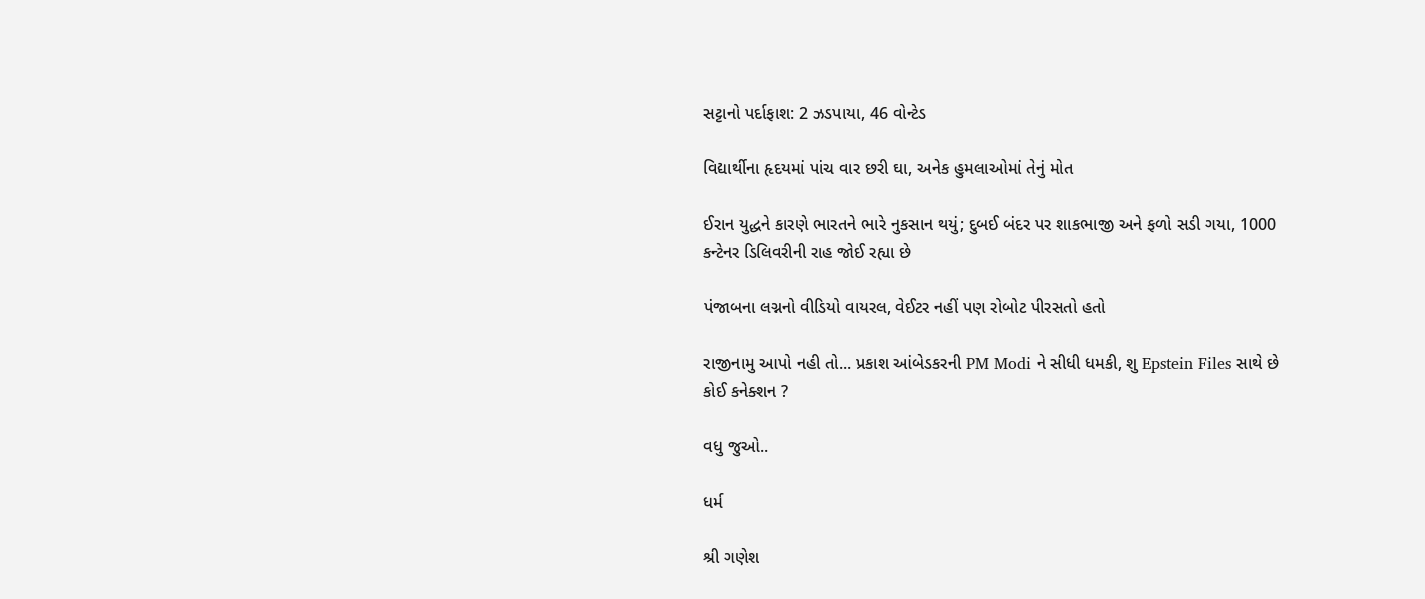સટ્ટાનો પર્દાફાશ: 2 ઝડપાયા, 46 વોન્ટેડ

વિદ્યાર્થીના હૃદયમાં પાંચ વાર છરી ઘા, અનેક હુમલાઓમાં તેનું મોત

ઈરાન યુદ્ધને કારણે ભારતને ભારે નુકસાન થયું; દુબઈ બંદર પર શાકભાજી અને ફળો સડી ગયા, 1000 કન્ટેનર ડિલિવરીની રાહ જોઈ રહ્યા છે

પંજાબના લગ્નનો વીડિયો વાયરલ, વેઈટર નહીં પણ રોબોટ પીરસતો હતો

રાજીનામુ આપો નહી તો... પ્રકાશ આંબેડકરની PM Modi ને સીધી ધમકી, શુ Epstein Files સાથે છે કોઈ કનેક્શન ?

વધુ જુઓ..

ધર્મ

શ્રી ગણેશ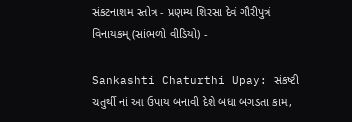સંકટનાશમ સ્તોત્ર - પ્રણમ્ય શિરસા દેવં ગૌરીપુત્રં વિનાયકમ્ (સાંભળો વીડિયો) -

Sankashti Chaturthi Upay: સંકષ્ટી ચતુર્થી નાં આ ઉપાય બનાવી દેશે બધા બગડતા કામ,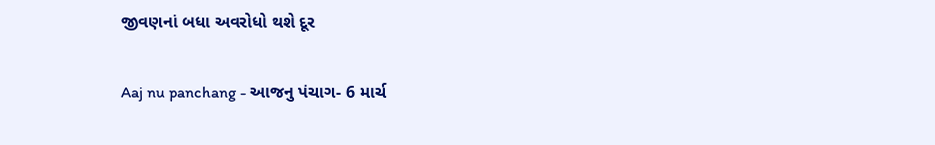જીવણનાં બધા અવરોધો થશે દૂર

Aaj nu panchang - આજનુ પંચાગ- 6 માર્ચ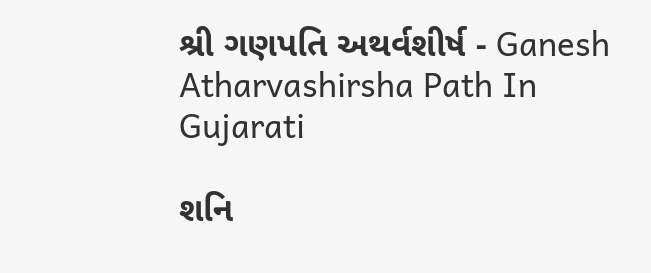શ્રી ગણપતિ અથર્વશીર્ષ - Ganesh Atharvashirsha Path In Gujarati

શનિ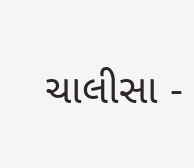ચાલીસા -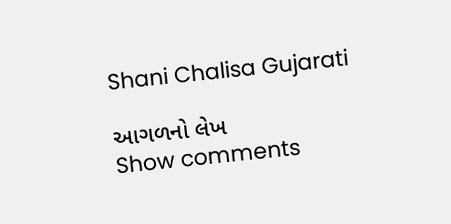Shani Chalisa Gujarati

આગળનો લેખ
Show comments